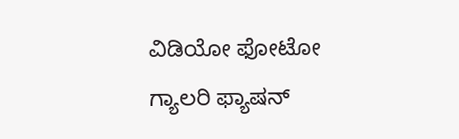ವಿಡಿಯೋ ಫೋಟೋ ಗ್ಯಾಲರಿ ಫ್ಯಾಷನ್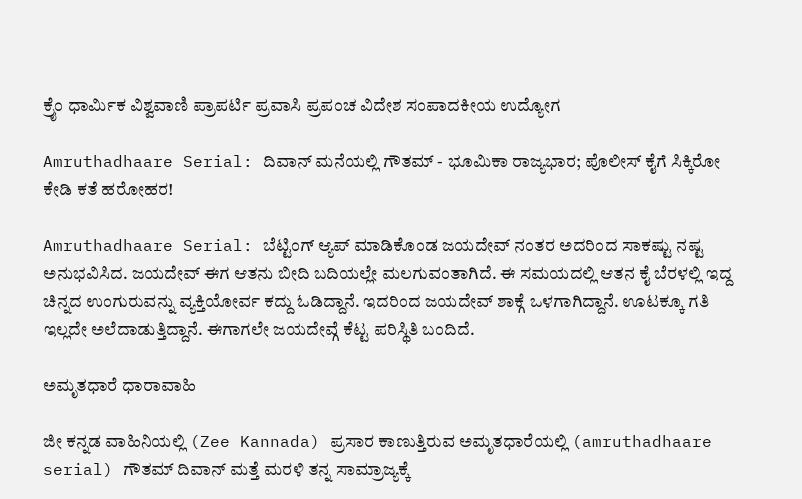ಕ್ರೈಂ ಧಾರ್ಮಿಕ ವಿಶ್ವವಾಣಿ ಪ್ರಾಪರ್ಟಿ ಪ್ರವಾಸಿ ಪ್ರಪಂಚ ವಿದೇಶ ಸಂಪಾದಕೀಯ ಉದ್ಯೋಗ

Amruthadhaare Serial: ದಿವಾನ್ ಮನೆಯಲ್ಲಿ ಗೌತಮ್ - ಭೂಮಿಕಾ ರಾಜ್ಯಭಾರ; ಪೊಲೀಸ್ ಕೈಗೆ ಸಿಕ್ಕಿರೋ ಕೇಡಿ ಕತೆ ಹರೋಹರ!

Amruthadhaare Serial: ಬೆಟ್ಟಿಂಗ್ ಆ್ಯಪ್ ಮಾಡಿಕೊಂಡ ಜಯದೇವ್ ನಂತರ ಅದರಿಂದ ಸಾಕಷ್ಟು ನಷ್ಟ ಅನುಭವಿಸಿದ. ಜಯದೇವ್ ಈಗ ಆತನು ಬೀದಿ ಬದಿಯಲ್ಲೇ ಮಲಗುವಂತಾಗಿದೆ. ಈ ಸಮಯದಲ್ಲಿ ಆತನ ಕೈ ಬೆರಳಲ್ಲಿ ಇದ್ದ ಚಿನ್ನದ ಉಂಗುರುವನ್ನು ವ್ಯಕ್ತಿಯೋರ್ವ ಕದ್ದು ಓಡಿದ್ದಾನೆ. ಇದರಿಂದ ಜಯದೇವ್ ಶಾಕ್ಗೆ ಒಳಗಾಗಿದ್ದಾನೆ. ಊಟಕ್ಕೂ ಗತಿ ಇಲ್ಲದೇ ಅಲೆದಾಡುತ್ತಿದ್ದಾನೆ. ಈಗಾಗಲೇ ಜಯದೇವ್ಗೆ ಕೆಟ್ಟ ಪರಿಸ್ಥಿತಿ ಬಂದಿದೆ.

ಅಮೃತಧಾರೆ ಧಾರಾವಾಹಿ

ಜೀ ಕನ್ನಡ ವಾಹಿನಿಯಲ್ಲಿ (Zee Kannada) ಪ್ರಸಾರ ಕಾಣುತ್ತಿರುವ ಅಮೃತಧಾರೆಯಲ್ಲಿ (amruthadhaare serial) ಗೌತಮ್‌ ದಿವಾನ್‌ ಮತ್ತೆ ಮರಳಿ ತನ್ನ ಸಾಮ್ರಾಜ್ಯಕ್ಕೆ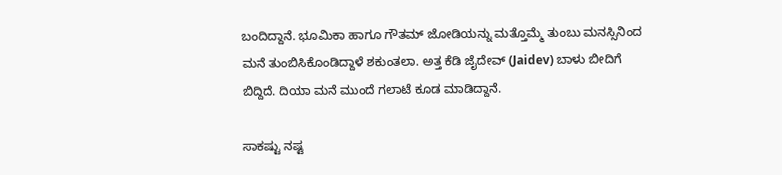ಬಂದಿದ್ದಾನೆ. ಭೂಮಿಕಾ ಹಾಗೂ ಗೌತಮ್‌ ಜೋಡಿಯನ್ನು ಮತ್ತೊಮ್ಮೆ ತುಂಬು ಮನಸ್ಸಿನಿಂದ ಮನೆ ತುಂಬಿಸಿಕೊಂಡಿದ್ದಾಳೆ ಶಕುಂತಲಾ. ಅತ್ತ ಕೆಡಿ ಜೈದೇವ್‌ (Jaidev) ಬಾಳು ಬೀದಿಗೆ ಬಿದ್ದಿದೆ. ದಿಯಾ ಮನೆ ಮುಂದೆ ಗಲಾಟೆ ಕೂಡ ಮಾಡಿದ್ದಾನೆ.

ಸಾಕಷ್ಟು ನಷ್ಟ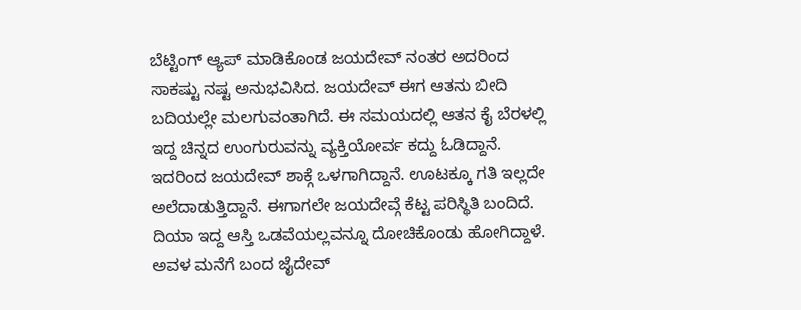ಬೆಟ್ಟಿಂಗ್ ಆ್ಯಪ್ ಮಾಡಿಕೊಂಡ ಜಯದೇವ್ ನಂತರ ಅದರಿಂದ ಸಾಕಷ್ಟು ನಷ್ಟ ಅನುಭವಿಸಿದ. ಜಯದೇವ್ ಈಗ ಆತನು ಬೀದಿ ಬದಿಯಲ್ಲೇ ಮಲಗುವಂತಾಗಿದೆ. ಈ ಸಮಯದಲ್ಲಿ ಆತನ ಕೈ ಬೆರಳಲ್ಲಿ ಇದ್ದ ಚಿನ್ನದ ಉಂಗುರುವನ್ನು ವ್ಯಕ್ತಿಯೋರ್ವ ಕದ್ದು ಓಡಿದ್ದಾನೆ. ಇದರಿಂದ ಜಯದೇವ್ ಶಾಕ್ಗೆ ಒಳಗಾಗಿದ್ದಾನೆ. ಊಟಕ್ಕೂ ಗತಿ ಇಲ್ಲದೇ ಅಲೆದಾಡುತ್ತಿದ್ದಾನೆ. ಈಗಾಗಲೇ ಜಯದೇವ್ಗೆ ಕೆಟ್ಟ ಪರಿಸ್ಥಿತಿ ಬಂದಿದೆ. ದಿಯಾ ಇದ್ದ ಆಸ್ತಿ ಒಡವೆಯಲ್ಲವನ್ನೂ ದೋಚಿಕೊಂಡು ಹೋಗಿದ್ದಾಳೆ. ಅವಳ ಮನೆಗೆ ಬಂದ ಜೈದೇವ್‌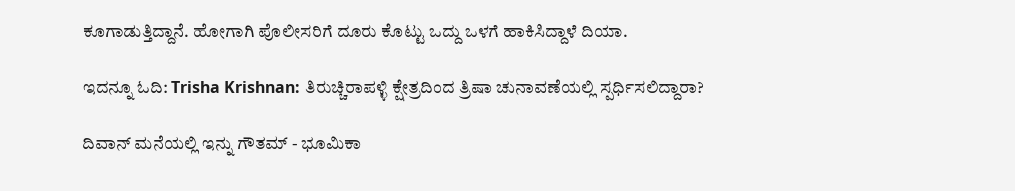ಕೂಗಾಡುತ್ತಿದ್ದಾನೆ. ಹೋಗಾಗಿ ಪೊಲೀಸರಿಗೆ ದೂರು ಕೊಟ್ಟು ಒದ್ದು ಒಳಗೆ ಹಾಕಿಸಿದ್ದಾಳೆ ದಿಯಾ.

ಇದನ್ನೂ ಓದಿ: Trisha Krishnan: ತಿರುಚ್ಚಿರಾಪಳ್ಳಿ ಕ್ಷೇತ್ರದಿಂದ ತ್ರಿಷಾ ಚುನಾವಣೆಯಲ್ಲಿ ಸ್ಪರ್ಧಿಸಲಿದ್ದಾರಾ?

ದಿವಾನ್ ಮನೆಯಲ್ಲಿ ಇನ್ನು ಗೌತಮ್ - ಭೂಮಿಕಾ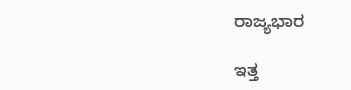ರಾಜ್ಯಭಾರ

ಇತ್ತ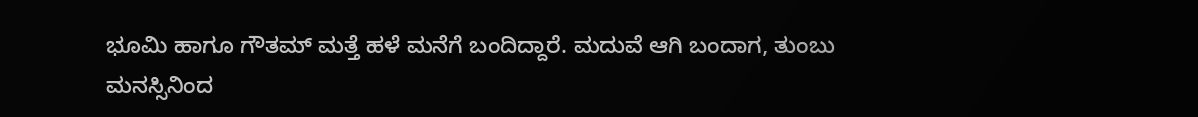ಭೂಮಿ ಹಾಗೂ ಗೌತಮ್‌ ಮತ್ತೆ ಹಳೆ ಮನೆಗೆ ಬಂದಿದ್ದಾರೆ. ಮದುವೆ ಆಗಿ ಬಂದಾಗ, ತುಂಬು ಮನಸ್ಸಿನಿಂದ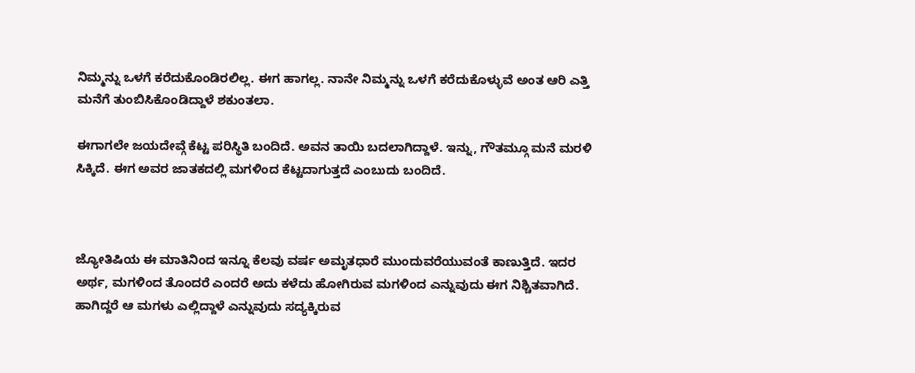ನಿಮ್ಮನ್ನು ಒಳಗೆ ಕರೆದುಕೊಂಡಿರಲಿಲ್ಲ. ಈಗ ಹಾಗಲ್ಲ. ನಾನೇ ನಿಮ್ಮನ್ನು ಒಳಗೆ ಕರೆದುಕೊಳ್ಳುವೆ ಅಂತ ಆರಿ ಎತ್ತಿ ಮನೆಗೆ ತುಂಬಿಸಿಕೊಂಡಿದ್ದಾಳೆ ಶಕುಂತಲಾ.

ಈಗಾಗಲೇ ಜಯದೇವ್ಗೆ ಕೆಟ್ಟ ಪರಿಸ್ಥಿತಿ ಬಂದಿದೆ. ಅವನ ತಾಯಿ ಬದಲಾಗಿದ್ದಾಳೆ. ಇನ್ನು, ಗೌತಮ್ಗೂ ಮನೆ ಮರಳಿ ಸಿಕ್ಕಿದೆ. ಈಗ ಅವರ ಜಾತಕದಲ್ಲಿ ಮಗಳಿಂದ ಕೆಟ್ಟದಾಗುತ್ತದೆ ಎಂಬುದು ಬಂದಿದೆ.



ಜ್ಯೋತಿಷಿಯ ಈ ಮಾತಿನಿಂದ ಇನ್ನೂ ಕೆಲವು ವರ್ಷ ಅಮೃತಧಾರೆ ಮುಂದುವರೆಯುವಂತೆ ಕಾಣುತ್ತಿದೆ. ಇದರ ಅರ್ಥ, ಮಗಳಿಂದ ತೊಂದರೆ ಎಂದರೆ ಅದು ಕಳೆದು ಹೋಗಿರುವ ಮಗಳಿಂದ ಎನ್ನುವುದು ಈಗ ನಿಶ್ಚಿತವಾಗಿದೆ. ಹಾಗಿದ್ದರೆ ಆ ಮಗಳು ಎಲ್ಲಿದ್ದಾಳೆ ಎನ್ನುವುದು ಸದ್ಯಕ್ಕಿರುವ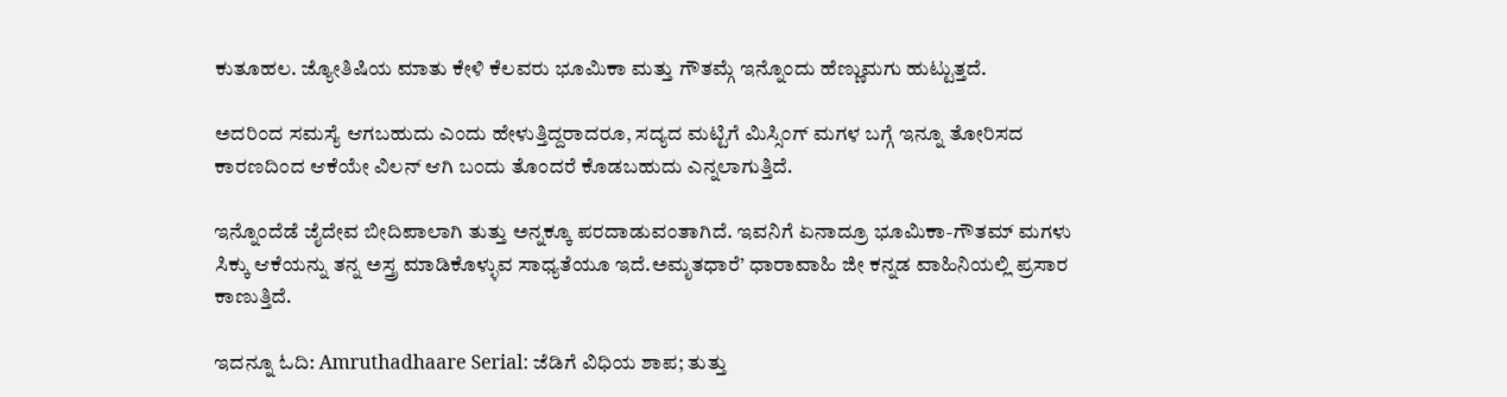ಕುತೂಹಲ. ಜ್ಯೋತಿಷಿಯ ಮಾತು ಕೇಳಿ ಕೆಲವರು ಭೂಮಿಕಾ ಮತ್ತು ಗೌತಮ್ಗೆ ಇನ್ನೊಂದು ಹೆಣ್ಣುಮಗು ಹುಟ್ಟುತ್ತದೆ.

ಅದರಿಂದ ಸಮಸ್ಯೆ ಆಗಬಹುದು ಎಂದು ಹೇಳುತ್ತಿದ್ದರಾದರೂ, ಸದ್ಯದ ಮಟ್ಟಿಗೆ ಮಿಸ್ಸಿಂಗ್ ಮಗಳ ಬಗ್ಗೆ ಇನ್ನೂ ತೋರಿಸದ ಕಾರಣದಿಂದ ಆಕೆಯೇ ವಿಲನ್ ಆಗಿ ಬಂದು ತೊಂದರೆ ಕೊಡಬಹುದು ಎನ್ನಲಾಗುತ್ತಿದೆ.

ಇನ್ನೊಂದೆಡೆ ಜೈದೇವ ಬೀದಿಪಾಲಾಗಿ ತುತ್ತು ಅನ್ನಕ್ಕೂ ಪರದಾಡುವಂತಾಗಿದೆ. ಇವನಿಗೆ ಏನಾದ್ರೂ ಭೂಮಿಕಾ-ಗೌತಮ್ ಮಗಳು ಸಿಕ್ಕು ಆಕೆಯನ್ನು ತನ್ನ ಅಸ್ತ್ರ ಮಾಡಿಕೊಳ್ಳುವ ಸಾಧ್ಯತೆಯೂ ಇದೆ.ಅಮೃತಧಾರೆ’ ಧಾರಾವಾಹಿ ಜೀ ಕನ್ನಡ ವಾಹಿನಿಯಲ್ಲಿ ಪ್ರಸಾರ ಕಾಣುತ್ತಿದೆ.

ಇದನ್ನೂ ಓದಿ: Amruthadhaare Serial: ಜೆಡಿಗೆ ವಿಧಿಯ ಶಾಪ; ತುತ್ತು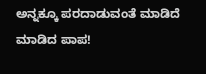ಅನ್ನಕ್ಕೂ ಪರದಾಡುವಂತೆ ಮಾಡಿದೆ ಮಾಡಿದ ಪಾಪ!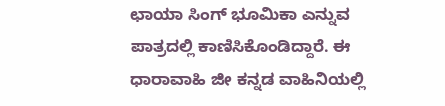ಛಾಯಾ ಸಿಂಗ್ ಭೂಮಿಕಾ ಎನ್ನುವ ಪಾತ್ರದಲ್ಲಿ ಕಾಣಿಸಿಕೊಂಡಿದ್ದಾರೆ. ಈ ಧಾರಾವಾಹಿ ಜೀ ಕನ್ನಡ ವಾಹಿನಿಯಲ್ಲಿ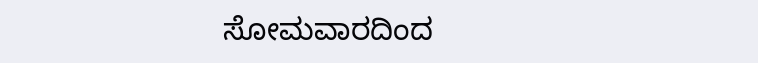ಸೋಮವಾರದಿಂದ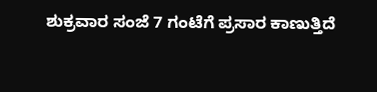ಶುಕ್ರವಾರ ಸಂಜೆ 7 ಗಂಟೆಗೆ ಪ್ರಸಾರ ಕಾಣುತ್ತಿದೆ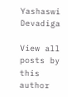Yashaswi Devadiga

View all posts by this author